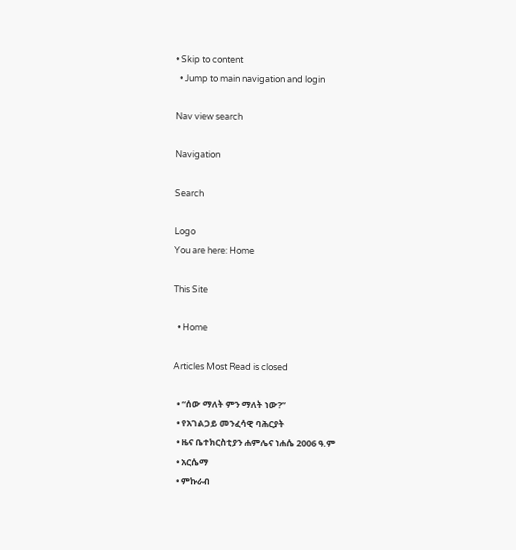• Skip to content
  • Jump to main navigation and login

Nav view search

Navigation

Search

Logo
You are here: Home

This Site

  • Home

Articles Most Read is closed

  • “ሰው ማለት ምን ማለት ነው?”
  • የአገልጋይ መንፈሳዊ ባሕርያት
  • ዜና ቤተክርስቲያን ሐምሌና ነሐሴ 2006 ዓ.ም
  • አርሴማ
  • ምኩራብ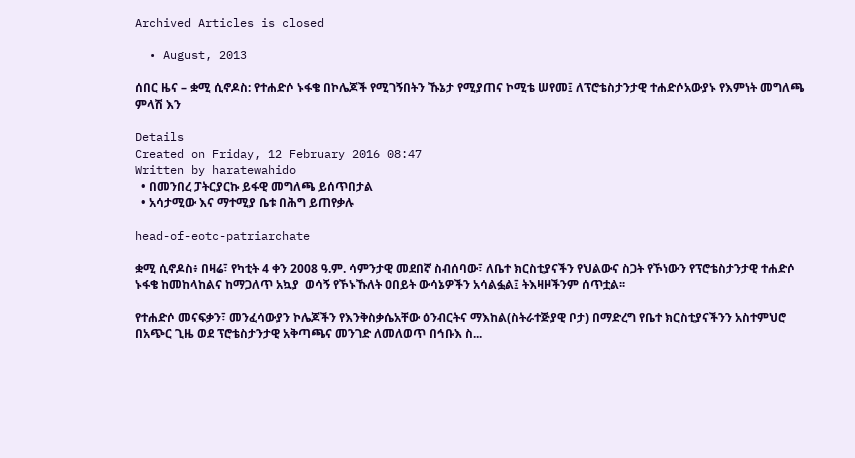Archived Articles is closed

  • August, 2013

ሰበር ዜና – ቋሚ ሲኖዶስ: የተሐድሶ ኑፋቄ በኮሌጆች የሚገኝበትን ኹኔታ የሚያጠና ኮሚቴ ሠየመ፤ ለፕሮቴስታንታዊ ተሐድሶአውያኑ የእምነት መግለጫ ምላሽ እን

Details
Created on Friday, 12 February 2016 08:47
Written by haratewahido
  • በመንበረ ፓትርያርኩ ይፋዊ መግለጫ ይሰጥበታል
  • አሳታሚው እና ማተሚያ ቤቱ በሕግ ይጠየቃሉ

head-of-eotc-patriarchate

ቋሚ ሲኖዶስ፥ በዛሬ፣ የካቲት 4 ቀን 2008 ዓ.ም. ሳምንታዊ መደበኛ ስብሰባው፣ ለቤተ ክርስቲያናችን የህልውና ስጋት የኾነውን የፕሮቴስታንታዊ ተሐድሶ ኑፋቄ ከመከላከልና ከማጋለጥ አኳያ  ወሳኝ የኾኑኹለት ዐበይት ውሳኔዎችን አሳልፏል፤ ትእዛዞችንም ሰጥቷል፡፡

የተሐድሶ መናፍቃን፣ መንፈሳውያን ኮሌጆችን የእንቅስቃሴአቸው ዕንብርትና ማእከል(ስትራተጅያዊ ቦታ) በማድረግ የቤተ ክርስቲያናችንን አስተምህሮ በአጭር ጊዜ ወደ ፕሮቴስታንታዊ አቅጣጫና መንገድ ለመለወጥ በኅቡእ ስ...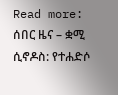Read more: ሰበር ዜና – ቋሚ ሲኖዶስ: የተሐድሶ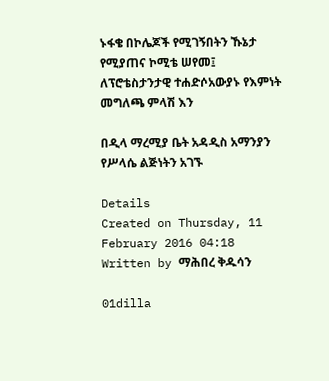ኑፋቄ በኮሌጆች የሚገኝበትን ኹኔታ የሚያጠና ኮሚቴ ሠየመ፤ ለፕሮቴስታንታዊ ተሐድሶአውያኑ የእምነት መግለጫ ምላሽ እን

በዲላ ማረሚያ ቤት አዳዲስ አማንያን የሥላሴ ልጅነትን አገኙ

Details
Created on Thursday, 11 February 2016 04:18
Written by ማሕበረ ቅዱሳን

01dilla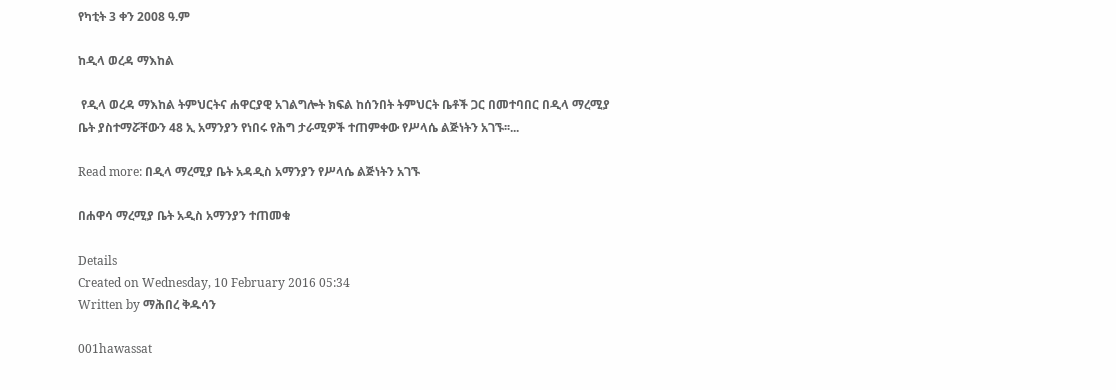የካቲት 3 ቀን 2008 ዓ.ም

ከዲላ ወረዳ ማእከል

 የዲላ ወረዳ ማእከል ትምህርትና ሐዋርያዊ አገልግሎት ክፍል ከሰንበት ትምህርት ቤቶች ጋር በመተባበር በዲላ ማረሚያ ቤት ያስተማሯቸውን 48 ኢ አማንያን የነበሩ የሕግ ታራሚዎች ተጠምቀው የሥላሴ ልጅነትን አገኙ፡፡...

Read more: በዲላ ማረሚያ ቤት አዳዲስ አማንያን የሥላሴ ልጅነትን አገኙ

በሐዋሳ ማረሚያ ቤት አዲስ አማንያን ተጠመቁ

Details
Created on Wednesday, 10 February 2016 05:34
Written by ማሕበረ ቅዱሳን

001hawassat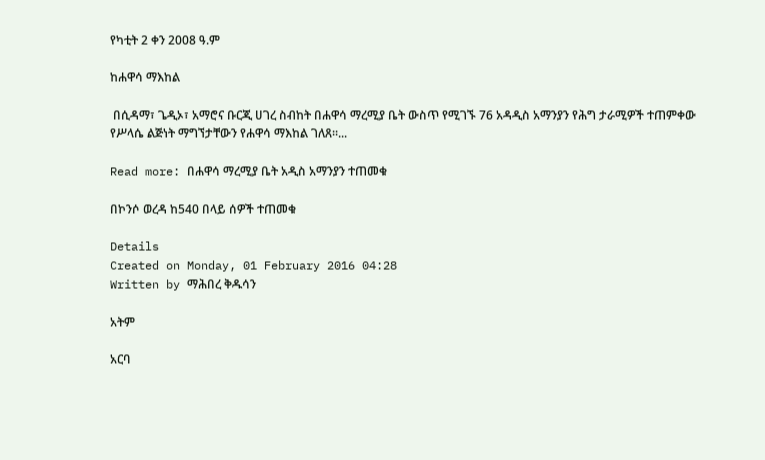የካቲት 2 ቀን 2008 ዓ.ም

ከሐዋሳ ማእከል

 በሲዳማ፣ ጌዲኦ፣ አማሮና ቡርጂ ሀገረ ስብከት በሐዋሳ ማረሚያ ቤት ውስጥ የሚገኙ 76 አዳዲስ አማንያን የሕግ ታራሚዎች ተጠምቀው የሥላሴ ልጅነት ማግኘታቸውን የሐዋሳ ማእከል ገለጸ፡፡...

Read more: በሐዋሳ ማረሚያ ቤት አዲስ አማንያን ተጠመቁ

በኮንሶ ወረዳ ከ540 በላይ ሰዎች ተጠመቁ

Details
Created on Monday, 01 February 2016 04:28
Written by ማሕበረ ቅዱሳን

አትም

አርባ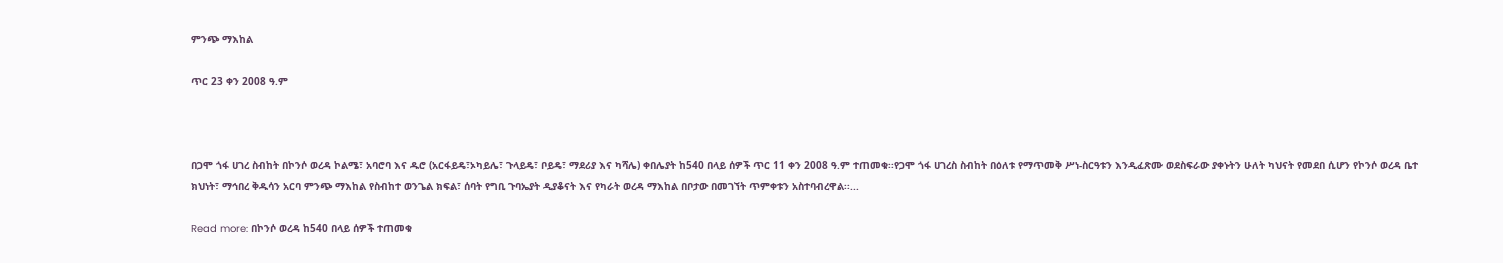ምንጭ ማእከል

ጥር 23 ቀን 2008 ዓ.ም



በጋሞ ጎፋ ሀገረ ስብከት በኮንሶ ወረዳ ኮልሜ፣ አባሮባ እና ዱሮ (አርፋይዴ፣ኦካይሌ፣ ጉላይዴ፣ ቦይዴ፣ ማደሪያ እና ካሻሌ) ቀበሌያት ከ540 በላይ ሰዎች ጥር 11 ቀን 2008 ዓ.ም ተጠመቁ፡፡የጋሞ ጎፋ ሀገረስ ስብከት በዕለቱ የማጥመቅ ሥነ-ስርዓቱን እንዲፈጽሙ ወደስፍራው ያቀኑትን ሁለት ካህናት የመደበ ሲሆን የኮንሶ ወረዳ ቤተ ክህነት፣ ማኅበረ ቅዱሳን አርባ ምንጭ ማእከል የስብከተ ወንጌል ክፍል፣ ሰባት የግቢ ጉባኤያት ዲያቆናት እና የካራት ወረዳ ማእከል በቦታው በመገኘት ጥምቀቱን አስተባብረዋል፡፡...

Read more: በኮንሶ ወረዳ ከ540 በላይ ሰዎች ተጠመቁ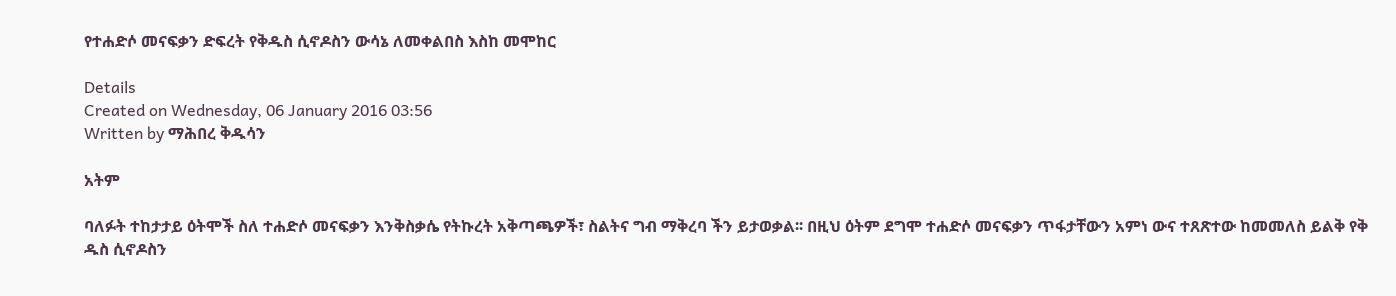የተሐድሶ መናፍቃን ድፍረት የቅዱስ ሲኖዶስን ውሳኔ ለመቀልበስ እስከ መሞከር

Details
Created on Wednesday, 06 January 2016 03:56
Written by ማሕበረ ቅዱሳን

አትም

ባለፉት ተከታታይ ዕትሞች ስለ ተሐድሶ መናፍቃን እንቅስቃሴ የትኩረት አቅጣጫዎች፣ ስልትና ግብ ማቅረባ ችን ይታወቃል፡፡ በዚህ ዕትም ደግሞ ተሐድሶ መናፍቃን ጥፋታቸውን አምነ ውና ተጸጽተው ከመመለስ ይልቅ የቅ ዱስ ሲኖዶስን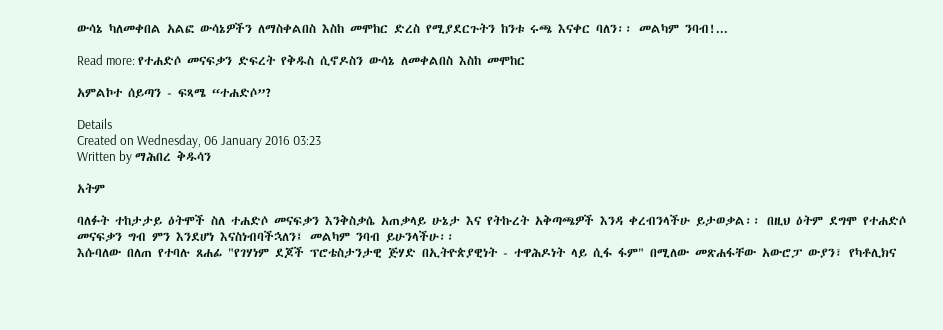ውሳኔ ካለመቀበል አልፎ ውሳኔዎችን ለማስቀልበስ እስከ መሞከር ድረስ የሚያደርጉትን ከንቱ ሩጫ እናቀር ባለን፡፡ መልካም ንባብ!...

Read more: የተሐድሶ መናፍቃን ድፍረት የቅዱስ ሲኖዶስን ውሳኔ ለመቀልበስ እስከ መሞከር

አምልኮተ ሰይጣን - ፍጻሜ “ተሐድሶ”?

Details
Created on Wednesday, 06 January 2016 03:23
Written by ማሕበረ ቅዱሳን

አትም

ባለፉት ተከታታይ ዕትሞች ስለ ተሐድሶ መናፍቃን እንቅስቃሴ አጠቃላይ ሁኔታ እና የትኩረት አቅጣጫዎች እንዳ ቀረብንላችሁ ይታወቃል፡፡ በዚህ ዕትም ደግሞ የተሐድሶ መናፍቃን ግብ ምን እንደሆነ እናስነብባችኋለን፤ መልካም ንባብ ይሁንላችሁ፡፡
እሱባለው በለጠ የተባሉ ጸሐፊ "የገሃነም ደጆች ፕሮቴስታንታዊ ጅሃድ በኢትዮጵያዊነት - ተዋሕዶነት ላይ ሲፋ ፋም" በሚለው መጽሐፋቸው አውሮፓ ውያን፣ የካቶሊክና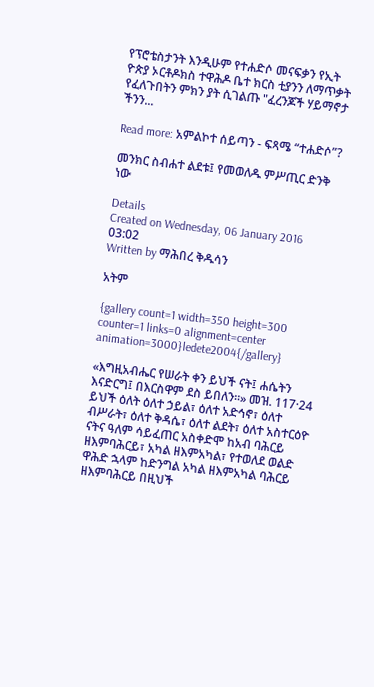የፕሮቴስታንት እንዲሁም የተሐድሶ መናፍቃን የኢት ዮጵያ ኦርቶዶክስ ተዋሕዶ ቤተ ክርስ ቲያንን ለማጥቃት የፈለጉበትን ምክን ያት ሲገልጡ "ፈረንጆች ሃይማኖታ ችንን...

Read more: አምልኮተ ሰይጣን - ፍጻሜ “ተሐድሶ”?

መንክር ስብሐተ ልደቱ፤ የመወለዱ ምሥጢር ድንቅ ነው

Details
Created on Wednesday, 06 January 2016 03:02
Written by ማሕበረ ቅዱሳን

አትም

{gallery count=1 width=350 height=300 counter=1 links=0 alignment=center animation=3000}ledete2004{/gallery}

«እግዚአብሔር የሠራት ቀን ይህች ናት፤ ሐሴትን እናድርግ፤ በእርስዋም ደስ ይበለን፡፡» መዝ. 117·24 ይህች ዕለት ዕለተ ኃይል፣ ዕለተ አድኅኖ፣ ዕለተ ብሥራት፣ ዕለተ ቅዳሴ፣ ዕለተ ልደት፣ ዕለተ አስተርዕዮ ናትና ዓለም ሳይፈጠር አስቀድሞ ከአብ ባሕርይ ዘእምባሕርይ፣ አካል ዘእምአካል፣ የተወለደ ወልድ ዋሕድ ኋላም ከድንግል አካል ዘእምአካል ባሕርይ ዘእምባሕርይ በዚህች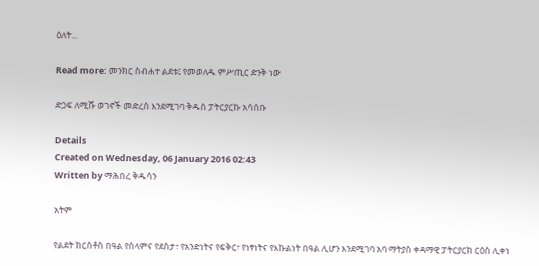ዕለት...

Read more: መንክር ስብሐተ ልደቱ፤ የመወለዱ ምሥጢር ድንቅ ነው

ድጋፍ ለሚሹ ወገኖች መድረስ እንደሚገባ ቅዱስ ፓትርያርኩ አሳሰቡ

Details
Created on Wednesday, 06 January 2016 02:43
Written by ማሕበረ ቅዱሳን

አትም

የልደት ክርስቶስ በዓል የሰላምና የደስታ፣ የአንድነትና የፍቅር፣ የነፃነትና የእኩልነት በዓል ሊሆን እንደሚገባ አባ ማትያስ ቀዳማዊ ፓትርያርክ ርዕሰ ሊቀነ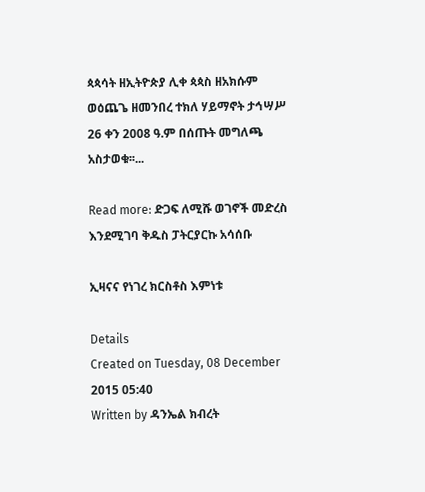ጳጳሳት ዘኢትዮጵያ ሊቀ ጳጳስ ዘአክሱም ወዕጨጌ ዘመንበረ ተክለ ሃይማኖት ታኅሣሥ 26 ቀን 2008 ዓ.ም በሰጡት መግለጫ አስታወቁ፡፡...

Read more: ድጋፍ ለሚሹ ወገኖች መድረስ እንደሚገባ ቅዱስ ፓትርያርኩ አሳሰቡ

ኢዛናና የነገረ ክርስቶስ እምነቱ

Details
Created on Tuesday, 08 December 2015 05:40
Written by ዳንኤል ክብረት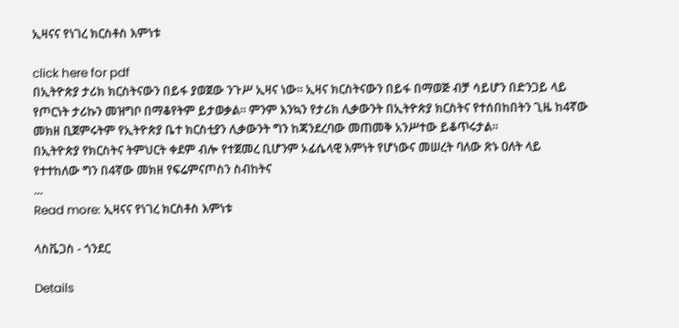ኢዛናና የነገረ ክርስቶስ እምነቱ

click here for pdf
በኢትዮጵያ ታሪክ ክርስትናውን በይፋ ያወጀው ንጉሥ ኢዛና ነው፡፡ ኢዛና ክርስትናውን በይፋ በማወጅ ብቻ ሳይሆን በድንጋይ ላይ የጦርነት ታሪኩን መዝግቦ በማቆየትም ይታወቃል፡፡ ምንም እንኳን የታሪክ ሊቃውንት በኢትዮጵያ ክርስትና የተሰበከበትን ጊዜ ከ4ኛው መክዘ ቢጀምሩትም የኢትዮጵያ ቤተ ክርስቲያን ሊቃውንት ግን ከጃንደረባው መጠመቅ አንሥተው ይቆጥሩታል፡፡
በኢትዮጵያ የክርስትና ትምህርት ቀደም ብሎ የተጀመረ ቢሆንም ኦፊሴላዊ እምነት የሆነውና መሠረት ባለው ጽኑ ዐለት ላይ የተተከለው ግን በ4ኛው መክዘ የፍሬምናጦስን ስብከትና
...
Read more: ኢዛናና የነገረ ክርስቶስ እምነቱ

ላስቬጋስ - ጎንደር

Details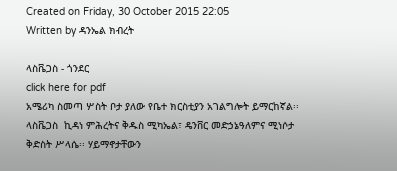Created on Friday, 30 October 2015 22:05
Written by ዳንኤል ክብረት

ላስቬጋስ - ጎንደር
click here for pdf
አሜሪካ ስመጣ ሦስት ቦታ ያለው የቤተ ክርስቲያን አገልግሎት ይማርከኛል፡፡ ላስቬጋስ  ኪዳነ ምሕረትና ቅዱስ ሚካኤል፣ ዴንቨር መድኃኔዓለምና ሚነሶታ ቅድስት ሥላሴ፡፡ ሃይማኖታቸውን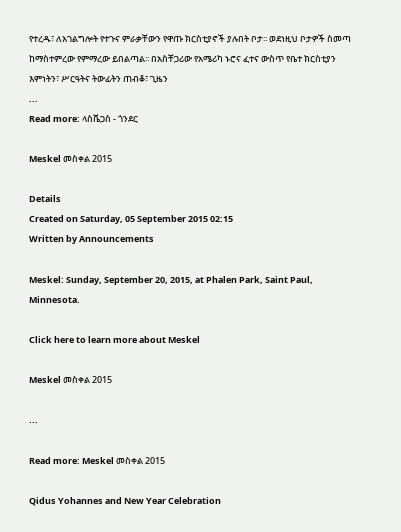የተረዱ፣ ለአገልግሎት የተጉና ምራቃቸውን የዋጡ ክርስቲያኖች ያሉበት ቦታ፡፡ ወደነዚህ ቦታዎች ስመጣ ከማስተምረው የምማረው ይበልጣል፡፡ በአስቸጋሪው የአሜሪካ ኑሮና ፈተና ውስጥ የቤተ ክርስቲያን እምነትን፣ ሥርዓትና ትውፊትን ጠብቆ፣ ጊዜን
...
Read more: ላስቬጋስ - ጎንደር

Meskel መስቀል 2015

Details
Created on Saturday, 05 September 2015 02:15
Written by Announcements

Meskel: Sunday, September 20, 2015, at Phalen Park, Saint Paul, Minnesota.

Click here to learn more about Meskel

Meskel መስቀል 2015

...

Read more: Meskel መስቀል 2015

Qidus Yohannes and New Year Celebration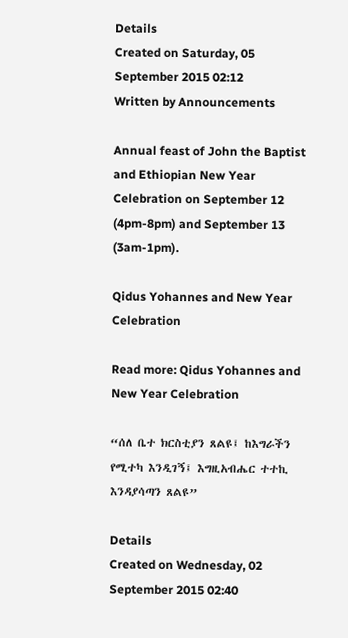Details
Created on Saturday, 05 September 2015 02:12
Written by Announcements

Annual feast of John the Baptist and Ethiopian New Year Celebration on September 12 (4pm-8pm) and September 13 (3am-1pm).

Qidus Yohannes and New Year Celebration

Read more: Qidus Yohannes and New Year Celebration

“ሰለ ቤተ ክርስቲያን ጸልዩ፤ ከእግራችን የሚተካ እንዲገኝ፤ እግዚአብሔር ተተኪ እንዳያሳጣን ጸልዩ”

Details
Created on Wednesday, 02 September 2015 02:40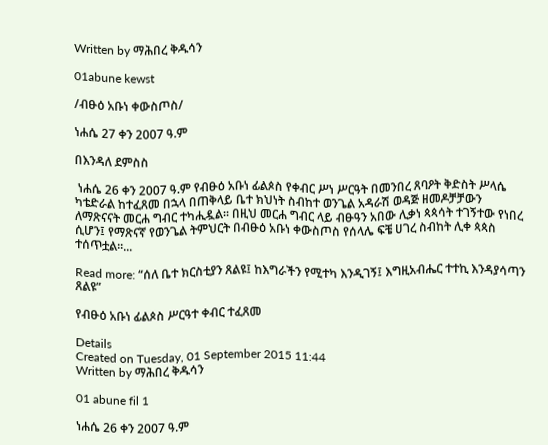Written by ማሕበረ ቅዱሳን

01abune kewst

/ብፁዕ አቡነ ቀውስጦስ/

ነሐሴ 27 ቀን 2007 ዓ.ም

በእንዳለ ደምስስ

 ነሐሴ 26 ቀን 2007 ዓ.ም የብፁዕ አቡነ ፊልጶስ የቀብር ሥነ ሥርዓት በመንበረ ጸባዖት ቅድስት ሥላሴ ካቴድራል ከተፈጸመ በኋላ በጠቅላይ ቤተ ክህነት ስብከተ ወንጌል አዳራሽ ወዳጅ ዘመዶቻቻውን ለማጽናናት መርሐ ግብር ተካሒዷል፡፡ በዚህ መርሐ ግብር ላይ ብፁዓን አበው ሊቃነ ጳጳሳት ተገኝተው የነበረ ሲሆን፤ የማጽናኛ የወንጌል ትምህርት በብፁዕ አቡነ ቀውስጦስ የሰላሌ ፍቼ ሀገረ ስብከት ሊቀ ጳጳስ ተሰጥቷል፡፡...

Read more: “ሰለ ቤተ ክርስቲያን ጸልዩ፤ ከእግራችን የሚተካ እንዲገኝ፤ እግዚአብሔር ተተኪ እንዳያሳጣን ጸልዩ”

የብፁዕ አቡነ ፊልጶስ ሥርዓተ ቀብር ተፈጸመ

Details
Created on Tuesday, 01 September 2015 11:44
Written by ማሕበረ ቅዱሳን

01 abune fil 1

ነሐሴ 26 ቀን 2007 ዓ.ም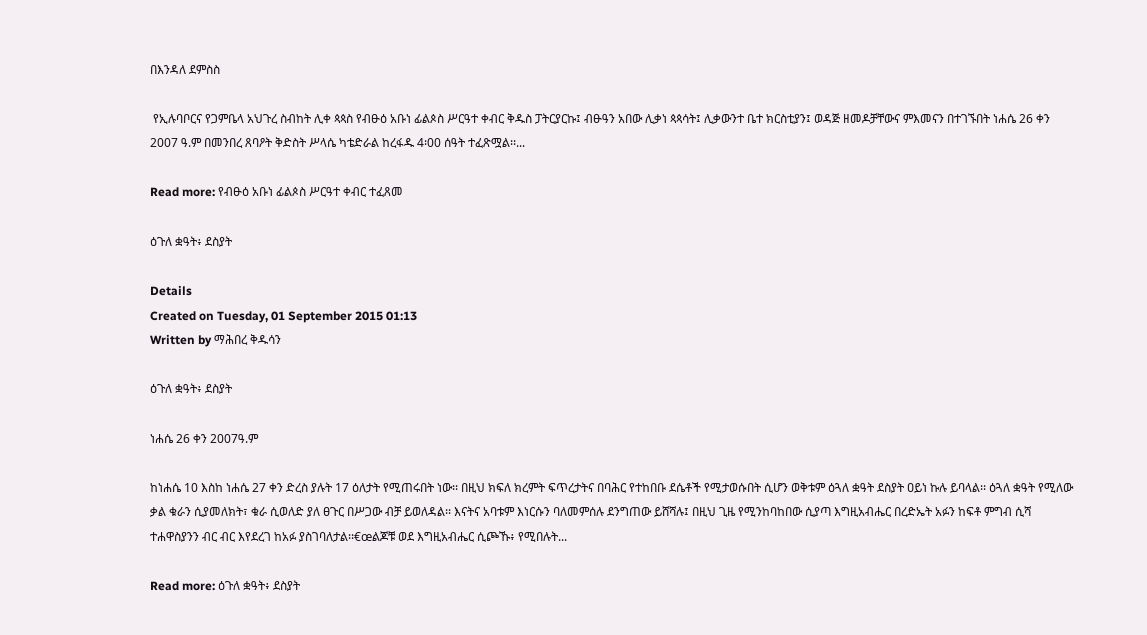በእንዳለ ደምስስ

 የኢሉባቦርና የጋምቤላ አህጉረ ስብከት ሊቀ ጳጳስ የብፁዕ አቡነ ፊልጶስ ሥርዓተ ቀብር ቅዱስ ፓትርያርኩ፤ ብፁዓን አበው ሊቃነ ጳጳሳት፤ ሊቃውንተ ቤተ ክርስቲያን፤ ወዳጅ ዘመዶቻቸውና ምእመናን በተገኙበት ነሐሴ 26 ቀን 2007 ዓ.ም በመንበረ ጸባዖት ቅድስት ሥላሴ ካቴድራል ከረፋዱ 4፡00 ሰዓት ተፈጽሟል፡፡...

Read more: የብፁዕ አቡነ ፊልጶስ ሥርዓተ ቀብር ተፈጸመ

ዕጉለ ቋዓት፥ ደስያት

Details
Created on Tuesday, 01 September 2015 01:13
Written by ማሕበረ ቅዱሳን

ዕጉለ ቋዓት፥ ደስያት

ነሐሴ 26 ቀን 2007ዓ.ም

ከነሐሴ 10 እስከ ነሐሴ 27 ቀን ድረስ ያሉት 17 ዕለታት የሚጠሩበት ነው፡፡ በዚህ ክፍለ ክረምት ፍጥረታትና በባሕር የተከበቡ ደሴቶች የሚታወሱበት ሲሆን ወቅቱም ዕጓለ ቋዓት ደስያት ዐይነ ኩሉ ይባላል፡፡ ዕጓለ ቋዓት የሚለው ቃል ቁራን ሲያመለክት፣ ቁራ ሲወለድ ያለ ፀጉር በሥጋው ብቻ ይወለዳል፡፡ እናትና አባቱም እነርሱን ባለመምሰሉ ደንግጠው ይሸሻሉ፤ በዚህ ጊዜ የሚንከባከበው ሲያጣ እግዚአብሔር በረድኤት አፉን ከፍቶ ምግብ ሲሻ ተሐዋስያንን ብር ብር እየደረገ ከአፉ ያስገባለታል፡፡€œልጆቹ ወደ እግዚአብሔር ሲጮኹ፥ የሚበሉት...

Read more: ዕጉለ ቋዓት፥ ደስያት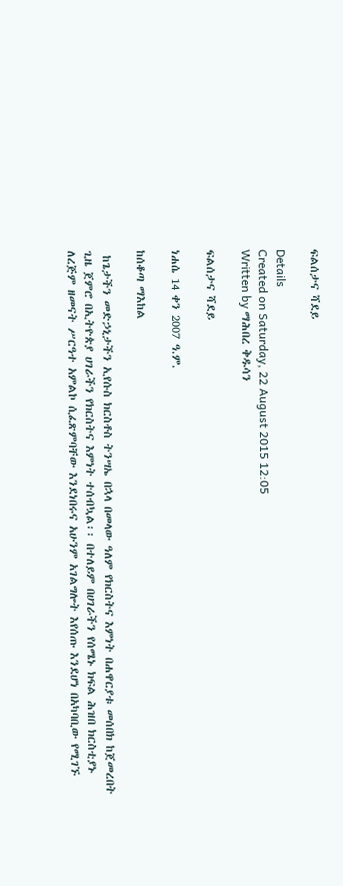ፍልሰታና ሻደይ

Details
Created on Saturday, 22 August 2015 12:05
Written by ማሕበረ ቅዱሳን

ፍልሰታና ሻደይ

ነሐሴ 14 ቀን 2007 ዓ.ም.

ከሰቆጣ ማእከል

 ከጌታችን መድኃኒታችን ኢየሱስ ክርስቶስ ትንሣኤ በኋላ በመላው ዓለም የክርስትና እምነት በሐዋርያቱ መሰበክ ከጀመረበት ጊዜ ጀምሮ በኢትዮጵያ ሀገራችን የክርስትና እምነት ተሰብኳል፡፡ በተለይም በሀገራችን የሰሜኑ ክፍል ሕዝበ ክርስቲያኑ ለረጅም ዘመናት ሥርዓተ አምልኮ ሲፈጽምባቸው እንደነበሩና አሁንም አገልግሎት እየሰጡ እንደሆነ በአካባቢው የሚገኙ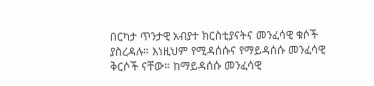በርካታ ጥንታዊ አብያተ ክርስቲያናትና መንፈሳዊ ቁሶች ያስረዳሉ። እነዚህም የሚዳሰሱና የማይዳሰሱ መንፈሳዊ ቅርሶች ናቸው። ከማይዳሰሱ መንፈሳዊ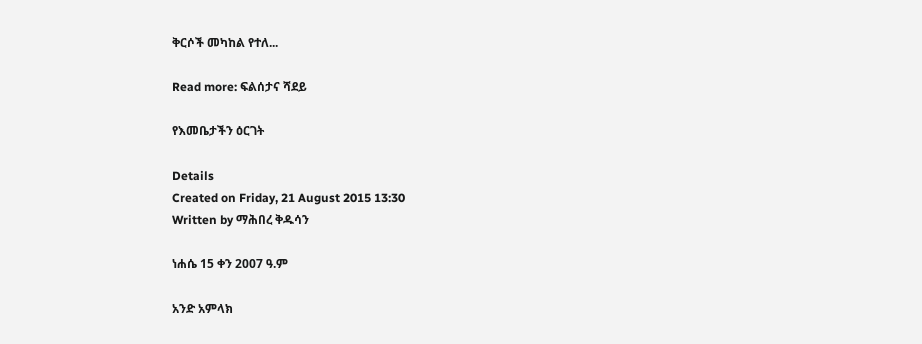ቅርሶች መካከል የተለ...

Read more: ፍልሰታና ሻደይ

የእመቤታችን ዕርገት

Details
Created on Friday, 21 August 2015 13:30
Written by ማሕበረ ቅዱሳን

ነሐሴ 15 ቀን 2007 ዓ.ም

አንድ አምላክ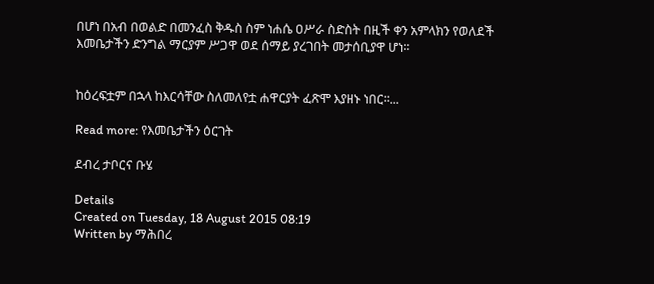በሆነ በአብ በወልድ በመንፈስ ቅዱስ ስም ነሐሴ ዐሥራ ስድስት በዚች ቀን አምላክን የወለደች እመቤታችን ድንግል ማርያም ሥጋዋ ወደ ሰማይ ያረገበት መታሰቢያዋ ሆነ፡፡


ከዕረፍቷም በኋላ ከእርሳቸው ስለመለየቷ ሐዋርያት ፈጽሞ እያዘኑ ነበር፡፡...

Read more: የእመቤታችን ዕርገት

ደብረ ታቦርና ቡሄ

Details
Created on Tuesday, 18 August 2015 08:19
Written by ማሕበረ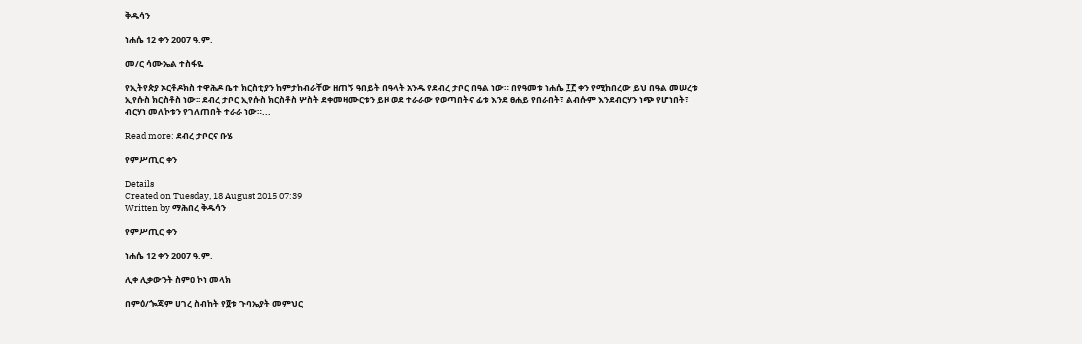ቅዱሳን

ነሐሴ 12 ቀን 2007 ዓ.ም.

መ/ር ሳሙኤል ተስፋዬ

የኢትየጵያ ኦርቶዶክስ ተዋሕዶ ቤተ ክርስቲያን ከምታከብራቸው ዘጠኝ ዓበይት በዓላት አንዱ የደብረ ታቦር በዓል ነው። በየዓመቱ ነሐሴ ፲፫ ቀን የሚከበረው ይህ በዓል መሠረቱ ኢየሱስ ክርስቶስ ነው፡፡ ደብረ ታቦር ኢየሱስ ክርስቶስ ሦስት ደቀመዛሙርቱን ይዞ ወደ ተራራው የወጣበትና ፊቱ እንደ ፀሐይ የበራበት፣ ልብሱም እንደብርሃን ነጭ የሆነበት፣ ብርሃነ መለኮቱን የገለጠበት ተራራ ነው።...

Read more: ደብረ ታቦርና ቡሄ

የምሥጢር ቀን

Details
Created on Tuesday, 18 August 2015 07:39
Written by ማሕበረ ቅዱሳን

የምሥጢር ቀን

ነሐሴ 12 ቀን 2007 ዓ.ም.

ሊቀ ሊቃውንት ስምዐ ኮነ መላክ

በምዕ/ጐጃም ሀገረ ስብከት የ፬ቱ ጉባኤያት መምህር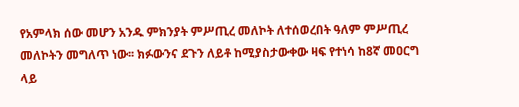የአምላክ ሰው መሆን አንዱ ምክንያት ምሥጢረ መለኮት ለተሰወረበት ዓለም ምሥጢረ መለኮትን መግለጥ ነው፡፡ ክፉውንና ደጉን ለይቶ ከሚያስታውቀው ዛፍ የተነሳ ከ8ኛ መዐርግ ላይ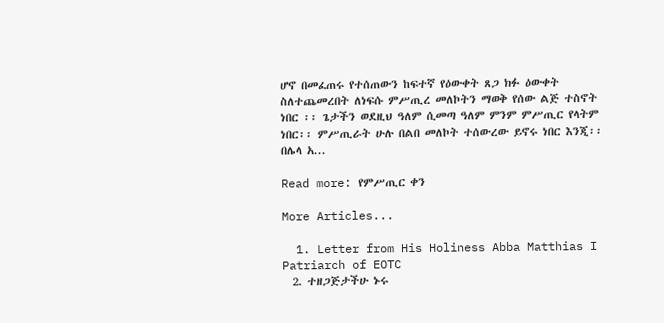ሆኖ በመፈጠሩ የተሰጠውን ከፍተኛ የዕውቀት ጸጋ ክፉ ዕውቀት ስለተጨመረበት ለነፍሱ ምሥጢረ መለኮትን ማወቅ የሰው ልጅ ተስኖት ነበር ፡፡ ጌታችን ወደዚህ ዓለም ሲመጣ ዓለም ምንም ምሥጢር የላትም ነበር፡፡ ምሥጢራት ሁሉ በልበ መለኮት ተሰውረው ይኖሩ ነበር እንጂ፡፡ በሌላ አ...

Read more: የምሥጢር ቀን

More Articles...

  1. Letter from His Holiness Abba Matthias I Patriarch of EOTC
  2. ተዘጋጅታችሁ ኑሩ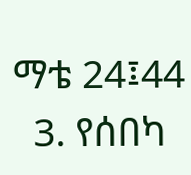ማቴ 24፤44
  3. የሰበካ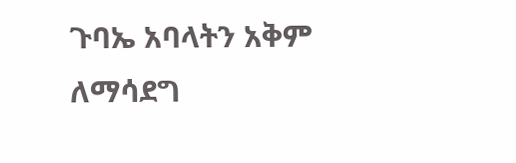ጉባኤ አባላትን አቅም ለማሳደግ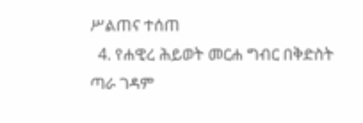ሥልጠና ተሰጠ
  4. የሐዊረ ሕይወት መርሐ ግብር በቅድስት ጣራ ገዳም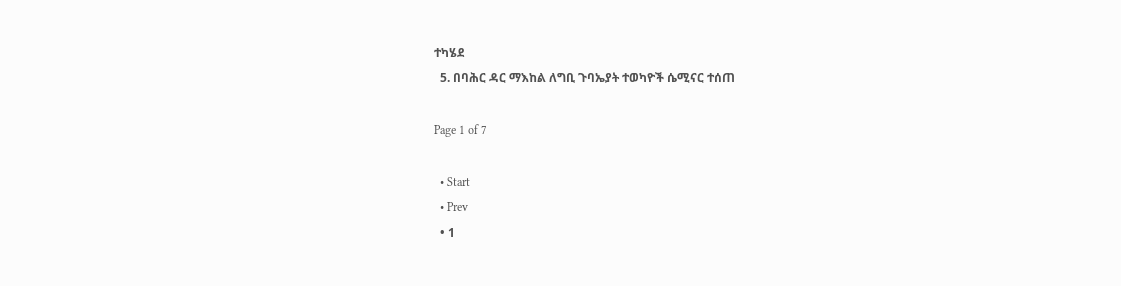ተካሄደ
  5. በባሕር ዳር ማእከል ለግቢ ጉባኤያት ተወካዮች ሴሚናር ተሰጠ

Page 1 of 7

  • Start
  • Prev
  • 1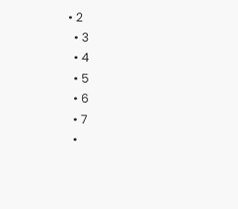• 2
  • 3
  • 4
  • 5
  • 6
  • 7
  •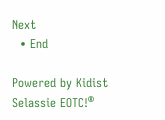Next
  • End

Powered by Kidist Selassie EOTC!®